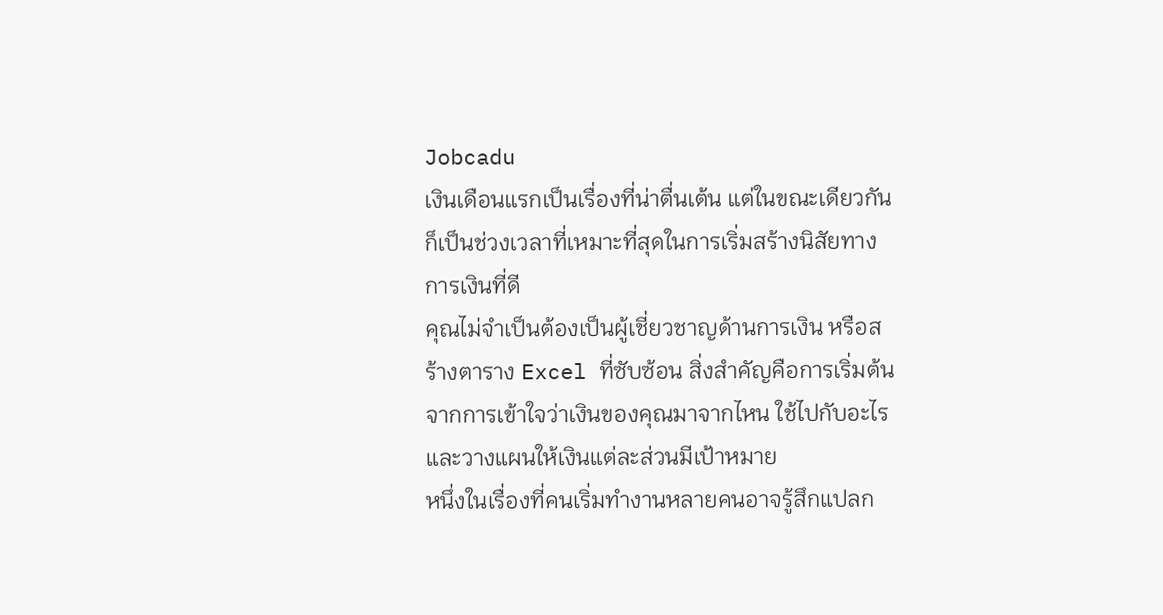Jobcadu
เงินเดือนแรกเป็นเรื่องที่น่าตื่นเต้น แต่ในขณะเดียวกันก็เป็นช่วงเวลาที่เหมาะที่สุดในการเริ่มสร้างนิสัยทางการเงินที่ดี
คุณไม่จำเป็นต้องเป็นผู้เชี่ยวชาญด้านการเงิน หรือสร้างตาราง Excel ที่ซับซ้อน สิ่งสำคัญคือการเริ่มต้นจากการเข้าใจว่าเงินของคุณมาจากไหน ใช้ไปกับอะไร และวางแผนให้เงินแต่ละส่วนมีเป้าหมาย
หนึ่งในเรื่องที่คนเริ่มทำงานหลายคนอาจรู้สึกแปลก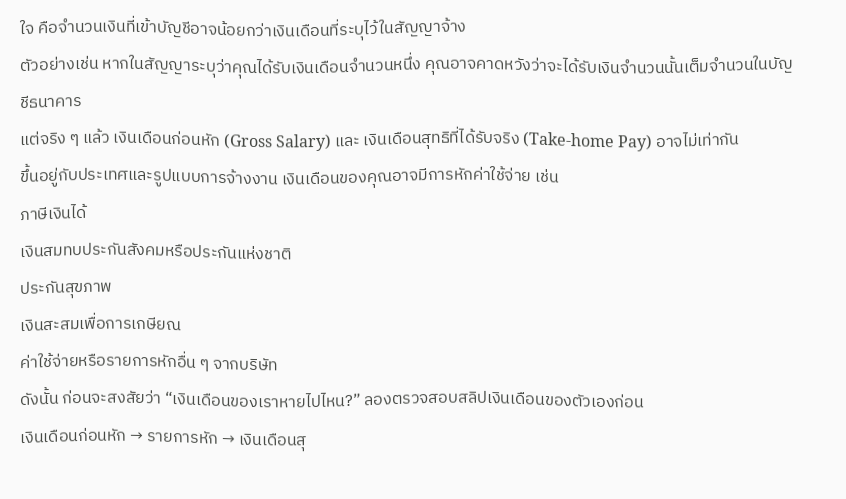ใจ คือจำนวนเงินที่เข้าบัญชีอาจน้อยกว่าเงินเดือนที่ระบุไว้ในสัญญาจ้าง
ตัวอย่างเช่น หากในสัญญาระบุว่าคุณได้รับเงินเดือนจำนวนหนึ่ง คุณอาจคาดหวังว่าจะได้รับเงินจำนวนนั้นเต็มจำนวนในบัญชีธนาคาร
แต่จริง ๆ แล้ว เงินเดือนก่อนหัก (Gross Salary) และ เงินเดือนสุทธิที่ได้รับจริง (Take-home Pay) อาจไม่เท่ากัน
ขึ้นอยู่กับประเทศและรูปแบบการจ้างงาน เงินเดือนของคุณอาจมีการหักค่าใช้จ่าย เช่น
ภาษีเงินได้
เงินสมทบประกันสังคมหรือประกันแห่งชาติ
ประกันสุขภาพ
เงินสะสมเพื่อการเกษียณ
ค่าใช้จ่ายหรือรายการหักอื่น ๆ จากบริษัท
ดังนั้น ก่อนจะสงสัยว่า “เงินเดือนของเราหายไปไหน?” ลองตรวจสอบสลิปเงินเดือนของตัวเองก่อน
เงินเดือนก่อนหัก → รายการหัก → เงินเดือนสุ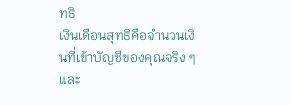ทธิ
เงินเดือนสุทธิคือจำนวนเงินที่เข้าบัญชีของคุณจริง ๆ และ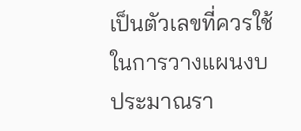เป็นตัวเลขที่ควรใช้ในการวางแผนงบประมาณรา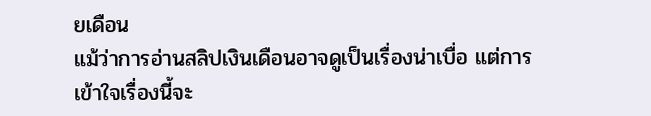ยเดือน
แม้ว่าการอ่านสลิปเงินเดือนอาจดูเป็นเรื่องน่าเบื่อ แต่การเข้าใจเรื่องนี้จะ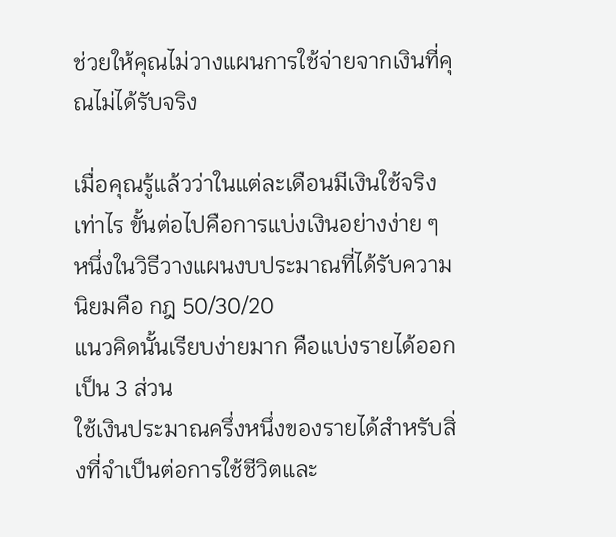ช่วยให้คุณไม่วางแผนการใช้จ่ายจากเงินที่คุณไม่ได้รับจริง

เมื่อคุณรู้แล้วว่าในแต่ละเดือนมีเงินใช้จริงเท่าไร ขั้นต่อไปคือการแบ่งเงินอย่างง่าย ๆ
หนึ่งในวิธีวางแผนงบประมาณที่ได้รับความนิยมคือ กฎ 50/30/20
แนวคิดนั้นเรียบง่ายมาก คือแบ่งรายได้ออกเป็น 3 ส่วน
ใช้เงินประมาณครึ่งหนึ่งของรายได้สำหรับสิ่งที่จำเป็นต่อการใช้ชีวิตและ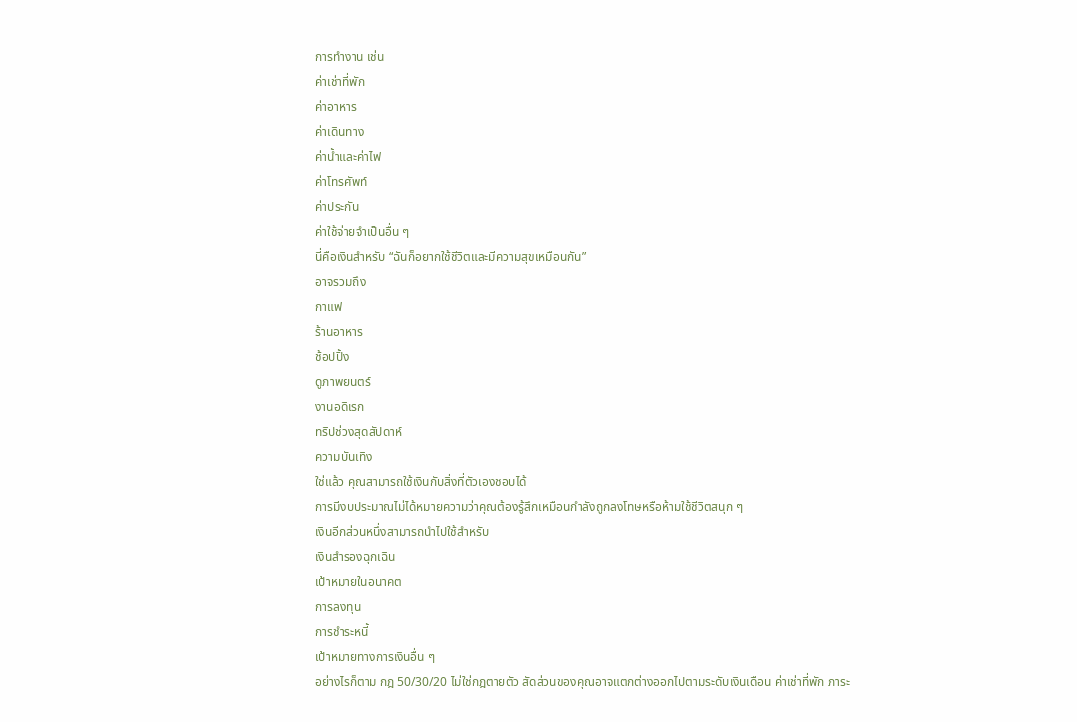การทำงาน เช่น
ค่าเช่าที่พัก
ค่าอาหาร
ค่าเดินทาง
ค่าน้ำและค่าไฟ
ค่าโทรศัพท์
ค่าประกัน
ค่าใช้จ่ายจำเป็นอื่น ๆ
นี่คือเงินสำหรับ “ฉันก็อยากใช้ชีวิตและมีความสุขเหมือนกัน”
อาจรวมถึง
กาแฟ
ร้านอาหาร
ช้อปปิ้ง
ดูภาพยนตร์
งานอดิเรก
ทริปช่วงสุดสัปดาห์
ความบันเทิง
ใช่แล้ว คุณสามารถใช้เงินกับสิ่งที่ตัวเองชอบได้
การมีงบประมาณไม่ได้หมายความว่าคุณต้องรู้สึกเหมือนกำลังถูกลงโทษหรือห้ามใช้ชีวิตสนุก ๆ
เงินอีกส่วนหนึ่งสามารถนำไปใช้สำหรับ
เงินสำรองฉุกเฉิน
เป้าหมายในอนาคต
การลงทุน
การชำระหนี้
เป้าหมายทางการเงินอื่น ๆ
อย่างไรก็ตาม กฎ 50/30/20 ไม่ใช่กฎตายตัว สัดส่วนของคุณอาจแตกต่างออกไปตามระดับเงินเดือน ค่าเช่าที่พัก ภาระ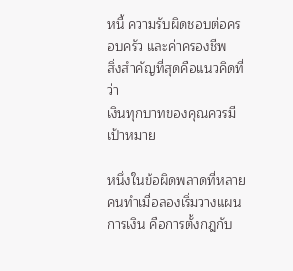หนี้ ความรับผิดชอบต่อครอบครัว และค่าครองชีพ
สิ่งสำคัญที่สุดคือแนวคิดที่ว่า
เงินทุกบาทของคุณควรมีเป้าหมาย

หนึ่งในข้อผิดพลาดที่หลายคนทำเมื่อลองเริ่มวางแผนการเงิน คือการตั้งกฎกับ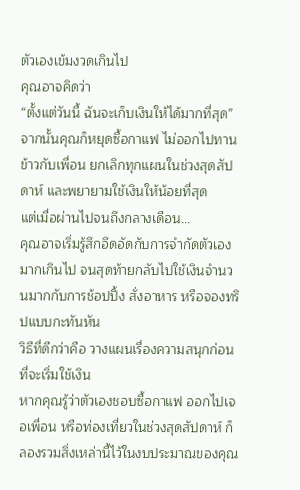ตัวเองเข้มงวดเกินไป
คุณอาจคิดว่า
“ตั้งแต่วันนี้ ฉันจะเก็บเงินให้ได้มากที่สุด”
จากนั้นคุณก็หยุดซื้อกาแฟ ไม่ออกไปทานข้าวกับเพื่อน ยกเลิกทุกแผนในช่วงสุดสัปดาห์ และพยายามใช้เงินให้น้อยที่สุด
แต่เมื่อผ่านไปจนถึงกลางเดือน...
คุณอาจเริ่มรู้สึกอึดอัดกับการจำกัดตัวเองมากเกินไป จนสุดท้ายกลับไปใช้เงินจำนวนมากกับการช้อปปิ้ง สั่งอาหาร หรือจองทริปแบบกะทันหัน
วิธีที่ดีกว่าคือ วางแผนเรื่องความสนุกก่อนที่จะเริ่มใช้เงิน
หากคุณรู้ว่าตัวเองชอบซื้อกาแฟ ออกไปเจอเพื่อน หรือท่องเที่ยวในช่วงสุดสัปดาห์ ก็ลองรวมสิ่งเหล่านี้ไว้ในงบประมาณของคุณ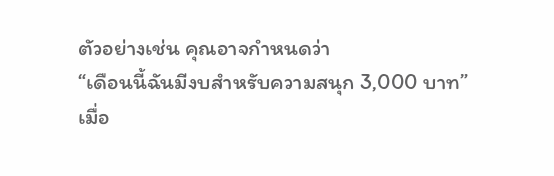ตัวอย่างเช่น คุณอาจกำหนดว่า
“เดือนนี้ฉันมีงบสำหรับความสนุก 3,000 บาท”
เมื่อ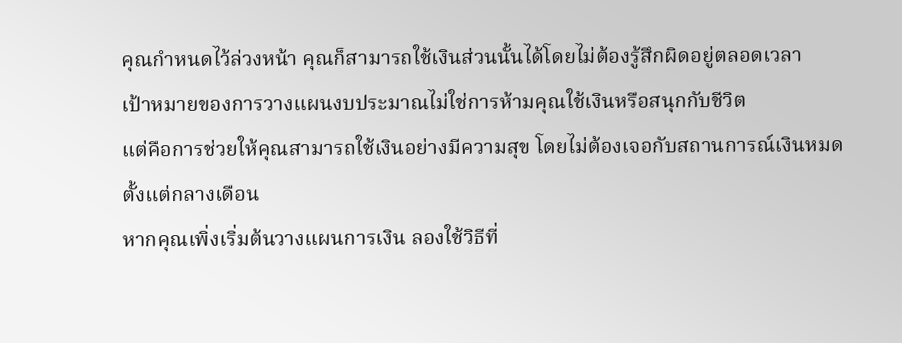คุณกำหนดไว้ล่วงหน้า คุณก็สามารถใช้เงินส่วนนั้นได้โดยไม่ต้องรู้สึกผิดอยู่ตลอดเวลา
เป้าหมายของการวางแผนงบประมาณไม่ใช่การห้ามคุณใช้เงินหรือสนุกกับชีวิต
แต่คือการช่วยให้คุณสามารถใช้เงินอย่างมีความสุข โดยไม่ต้องเจอกับสถานการณ์เงินหมดตั้งแต่กลางเดือน
หากคุณเพิ่งเริ่มต้นวางแผนการเงิน ลองใช้วิธีที่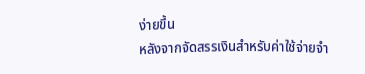ง่ายขึ้น
หลังจากจัดสรรเงินสำหรับค่าใช้จ่ายจำ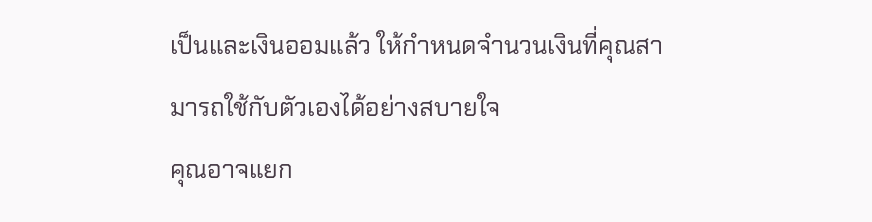เป็นและเงินออมแล้ว ให้กำหนดจำนวนเงินที่คุณสามารถใช้กับตัวเองได้อย่างสบายใจ
คุณอาจแยก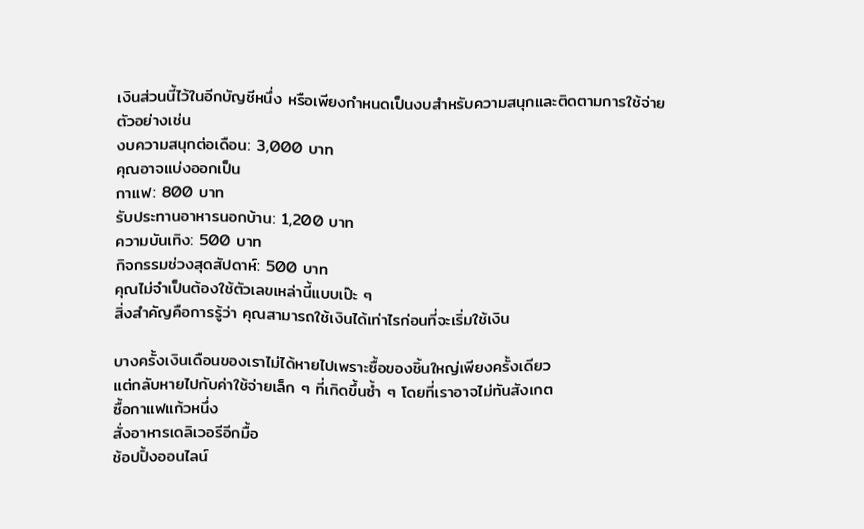เงินส่วนนี้ไว้ในอีกบัญชีหนึ่ง หรือเพียงกำหนดเป็นงบสำหรับความสนุกและติดตามการใช้จ่าย
ตัวอย่างเช่น
งบความสนุกต่อเดือน: 3,000 บาท
คุณอาจแบ่งออกเป็น
กาแฟ: 800 บาท
รับประทานอาหารนอกบ้าน: 1,200 บาท
ความบันเทิง: 500 บาท
กิจกรรมช่วงสุดสัปดาห์: 500 บาท
คุณไม่จำเป็นต้องใช้ตัวเลขเหล่านี้แบบเป๊ะ ๆ
สิ่งสำคัญคือการรู้ว่า คุณสามารถใช้เงินได้เท่าไรก่อนที่จะเริ่มใช้เงิน

บางครั้งเงินเดือนของเราไม่ได้หายไปเพราะซื้อของชิ้นใหญ่เพียงครั้งเดียว
แต่กลับหายไปกับค่าใช้จ่ายเล็ก ๆ ที่เกิดขึ้นซ้ำ ๆ โดยที่เราอาจไม่ทันสังเกต
ซื้อกาแฟแก้วหนึ่ง
สั่งอาหารเดลิเวอรีอีกมื้อ
ช้อปปิ้งออนไลน์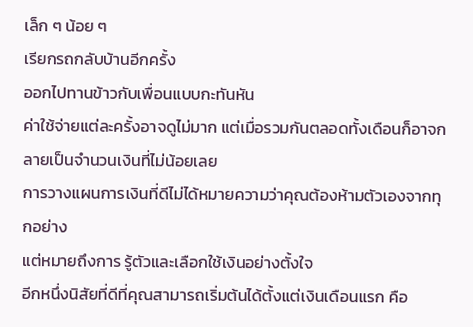เล็ก ๆ น้อย ๆ
เรียกรถกลับบ้านอีกครั้ง
ออกไปทานข้าวกับเพื่อนแบบกะทันหัน
ค่าใช้จ่ายแต่ละครั้งอาจดูไม่มาก แต่เมื่อรวมกันตลอดทั้งเดือนก็อาจกลายเป็นจำนวนเงินที่ไม่น้อยเลย
การวางแผนการเงินที่ดีไม่ได้หมายความว่าคุณต้องห้ามตัวเองจากทุกอย่าง
แต่หมายถึงการ รู้ตัวและเลือกใช้เงินอย่างตั้งใจ
อีกหนึ่งนิสัยที่ดีที่คุณสามารถเริ่มต้นได้ตั้งแต่เงินเดือนแรก คือ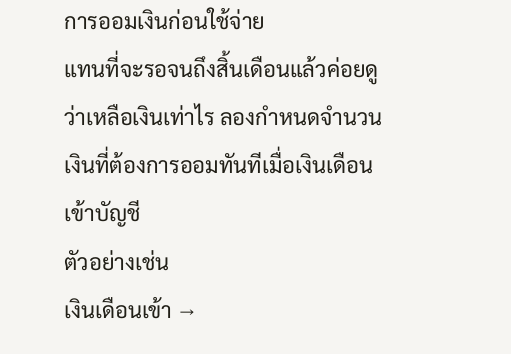การออมเงินก่อนใช้จ่าย
แทนที่จะรอจนถึงสิ้นเดือนแล้วค่อยดูว่าเหลือเงินเท่าไร ลองกำหนดจำนวนเงินที่ต้องการออมทันทีเมื่อเงินเดือนเข้าบัญชี
ตัวอย่างเช่น
เงินเดือนเข้า →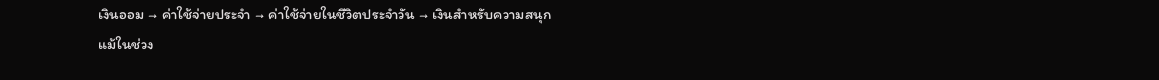เงินออม → ค่าใช้จ่ายประจำ → ค่าใช้จ่ายในชีวิตประจำวัน → เงินสำหรับความสนุก
แม้ในช่วง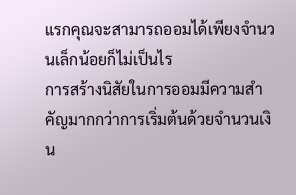แรกคุณจะสามารถออมได้เพียงจำนวนเล็กน้อยก็ไม่เป็นไร
การสร้างนิสัยในการออมมีความสำคัญมากกว่าการเริ่มต้นด้วยจำนวนเงิน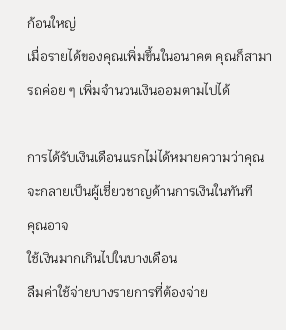ก้อนใหญ่
เมื่อรายได้ของคุณเพิ่มขึ้นในอนาคต คุณก็สามารถค่อย ๆ เพิ่มจำนวนเงินออมตามไปได้

การได้รับเงินเดือนแรกไม่ได้หมายความว่าคุณจะกลายเป็นผู้เชี่ยวชาญด้านการเงินในทันที
คุณอาจ
ใช้เงินมากเกินไปในบางเดือน
ลืมค่าใช้จ่ายบางรายการที่ต้องจ่าย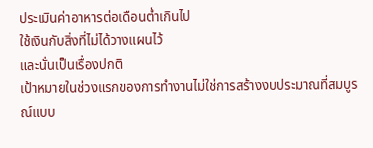ประเมินค่าอาหารต่อเดือนต่ำเกินไป
ใช้เงินกับสิ่งที่ไม่ได้วางแผนไว้
และนั่นเป็นเรื่องปกติ
เป้าหมายในช่วงแรกของการทำงานไม่ใช่การสร้างงบประมาณที่สมบูรณ์แบบ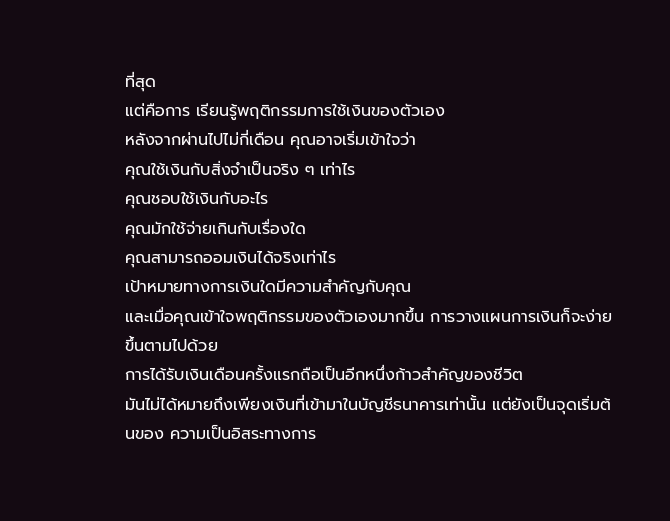ที่สุด
แต่คือการ เรียนรู้พฤติกรรมการใช้เงินของตัวเอง
หลังจากผ่านไปไม่กี่เดือน คุณอาจเริ่มเข้าใจว่า
คุณใช้เงินกับสิ่งจำเป็นจริง ๆ เท่าไร
คุณชอบใช้เงินกับอะไร
คุณมักใช้จ่ายเกินกับเรื่องใด
คุณสามารถออมเงินได้จริงเท่าไร
เป้าหมายทางการเงินใดมีความสำคัญกับคุณ
และเมื่อคุณเข้าใจพฤติกรรมของตัวเองมากขึ้น การวางแผนการเงินก็จะง่ายขึ้นตามไปด้วย
การได้รับเงินเดือนครั้งแรกถือเป็นอีกหนึ่งก้าวสำคัญของชีวิต
มันไม่ได้หมายถึงเพียงเงินที่เข้ามาในบัญชีธนาคารเท่านั้น แต่ยังเป็นจุดเริ่มต้นของ ความเป็นอิสระทางการ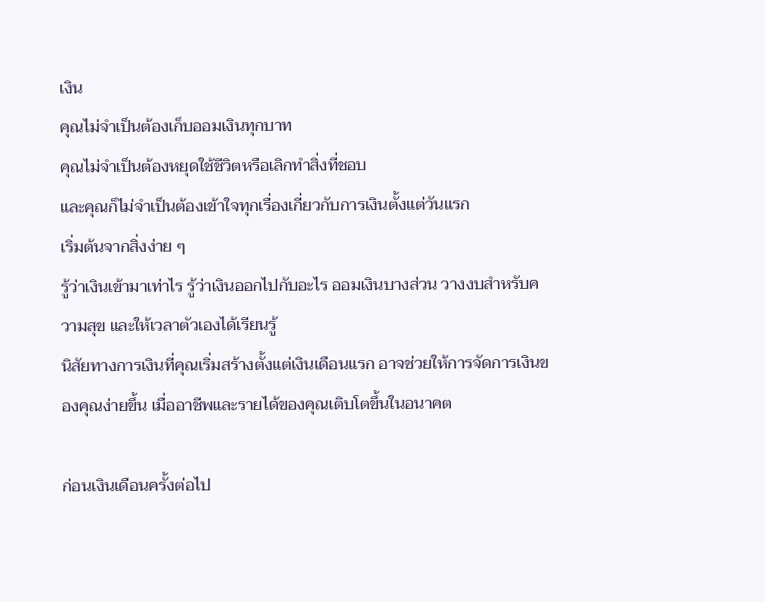เงิน
คุณไม่จำเป็นต้องเก็บออมเงินทุกบาท
คุณไม่จำเป็นต้องหยุดใช้ชีวิตหรือเลิกทำสิ่งที่ชอบ
และคุณก็ไม่จำเป็นต้องเข้าใจทุกเรื่องเกี่ยวกับการเงินตั้งแต่วันแรก
เริ่มต้นจากสิ่งง่าย ๆ
รู้ว่าเงินเข้ามาเท่าไร รู้ว่าเงินออกไปกับอะไร ออมเงินบางส่วน วางงบสำหรับความสุข และให้เวลาตัวเองได้เรียนรู้
นิสัยทางการเงินที่คุณเริ่มสร้างตั้งแต่เงินเดือนแรก อาจช่วยให้การจัดการเงินของคุณง่ายขึ้น เมื่ออาชีพและรายได้ของคุณเติบโตขึ้นในอนาคต

ก่อนเงินเดือนครั้งต่อไป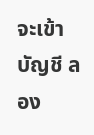จะเข้าบัญชี ลอง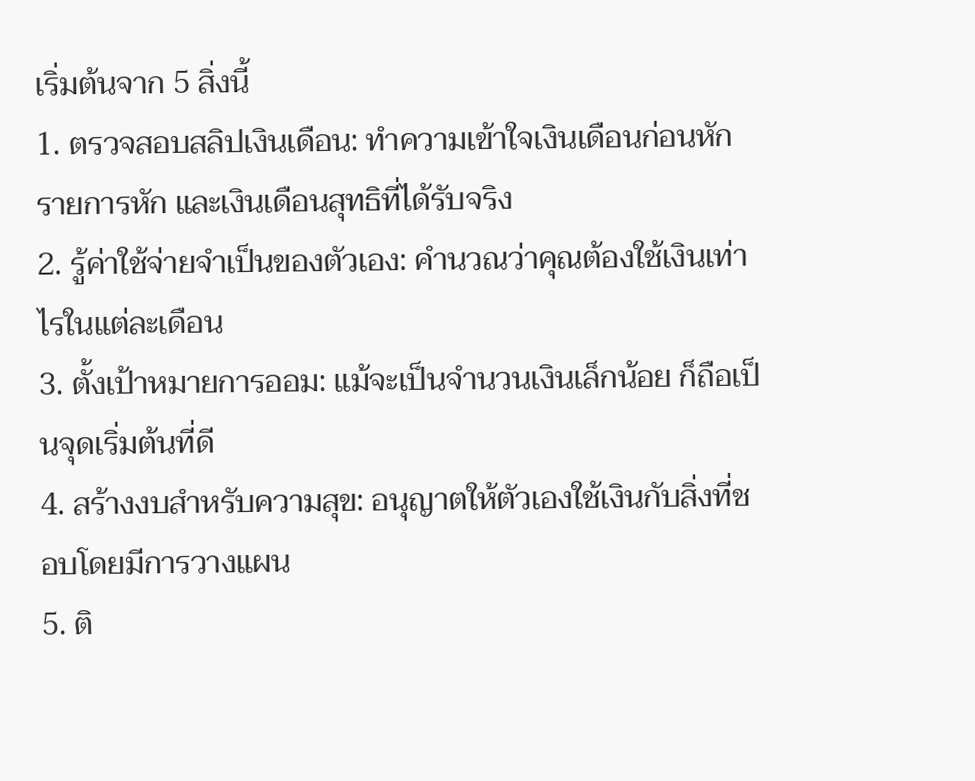เริ่มต้นจาก 5 สิ่งนี้
1. ตรวจสอบสลิปเงินเดือน: ทำความเข้าใจเงินเดือนก่อนหัก รายการหัก และเงินเดือนสุทธิที่ได้รับจริง
2. รู้ค่าใช้จ่ายจำเป็นของตัวเอง: คำนวณว่าคุณต้องใช้เงินเท่าไรในแต่ละเดือน
3. ตั้งเป้าหมายการออม: แม้จะเป็นจำนวนเงินเล็กน้อย ก็ถือเป็นจุดเริ่มต้นที่ดี
4. สร้างงบสำหรับความสุข: อนุญาตให้ตัวเองใช้เงินกับสิ่งที่ชอบโดยมีการวางแผน
5. ติ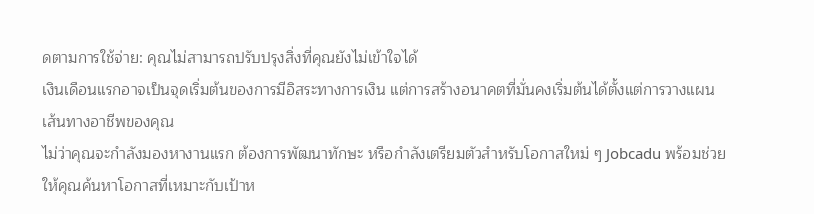ดตามการใช้จ่าย: คุณไม่สามารถปรับปรุงสิ่งที่คุณยังไม่เข้าใจได้
เงินเดือนแรกอาจเป็นจุดเริ่มต้นของการมีอิสระทางการเงิน แต่การสร้างอนาคตที่มั่นคงเริ่มต้นได้ตั้งแต่การวางแผนเส้นทางอาชีพของคุณ
ไม่ว่าคุณจะกำลังมองหางานแรก ต้องการพัฒนาทักษะ หรือกำลังเตรียมตัวสำหรับโอกาสใหม่ ๆ Jobcadu พร้อมช่วยให้คุณค้นหาโอกาสที่เหมาะกับเป้าห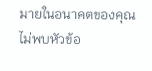มายในอนาคตของคุณ
ไม่พบหัวข้อ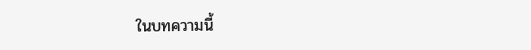ในบทความนี้